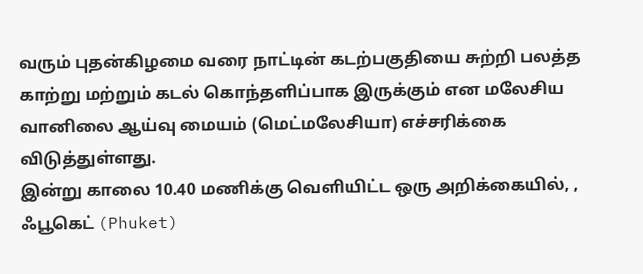வரும் புதன்கிழமை வரை நாட்டின் கடற்பகுதியை சுற்றி பலத்த காற்று மற்றும் கடல் கொந்தளிப்பாக இருக்கும் என மலேசிய வானிலை ஆய்வு மையம் (மெட்மலேசியா) எச்சரிக்கை விடுத்துள்ளது.
இன்று காலை 10.40 மணிக்கு வெளியிட்ட ஒரு அறிக்கையில், , ஃபூகெட் (Phuket)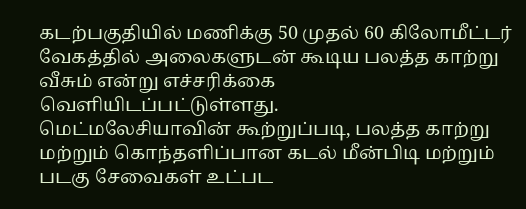கடற்பகுதியில் மணிக்கு 50 முதல் 60 கிலோமீட்டர் வேகத்தில் அலைகளுடன் கூடிய பலத்த காற்று வீசும் என்று எச்சரிக்கை வெளியிடப்பட்டுள்ளது.
மெட்மலேசியாவின் கூற்றுப்படி, பலத்த காற்று மற்றும் கொந்தளிப்பான கடல் மீன்பிடி மற்றும் படகு சேவைகள் உட்பட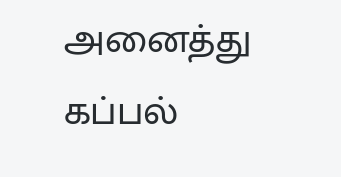அனைத்து கப்பல்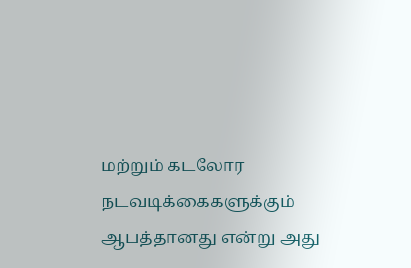மற்றும் கடலோர நடவடிக்கைகளுக்கும் ஆபத்தானது என்று அது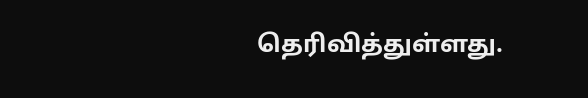தெரிவித்துள்ளது.